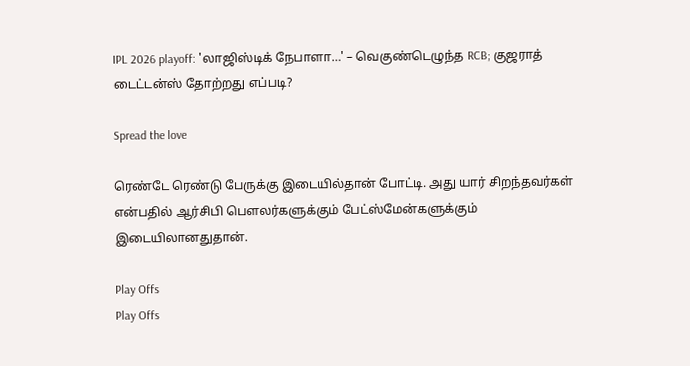IPL 2026 playoff: 'லாஜிஸ்டிக் நேபாளா…' – வெகுண்டெழுந்த RCB; குஜராத் டைட்டன்ஸ் தோற்றது எப்படி?

Spread the love

ரெண்டே ரெண்டு பேருக்கு இடையில்தான் போட்டி. அது யார் சிறந்தவர்கள் என்பதில் ஆர்சிபி பௌலர்களுக்கும் பேட்ஸ்மேன்களுக்கும் இடையிலானதுதான்.

Play Offs
Play Offs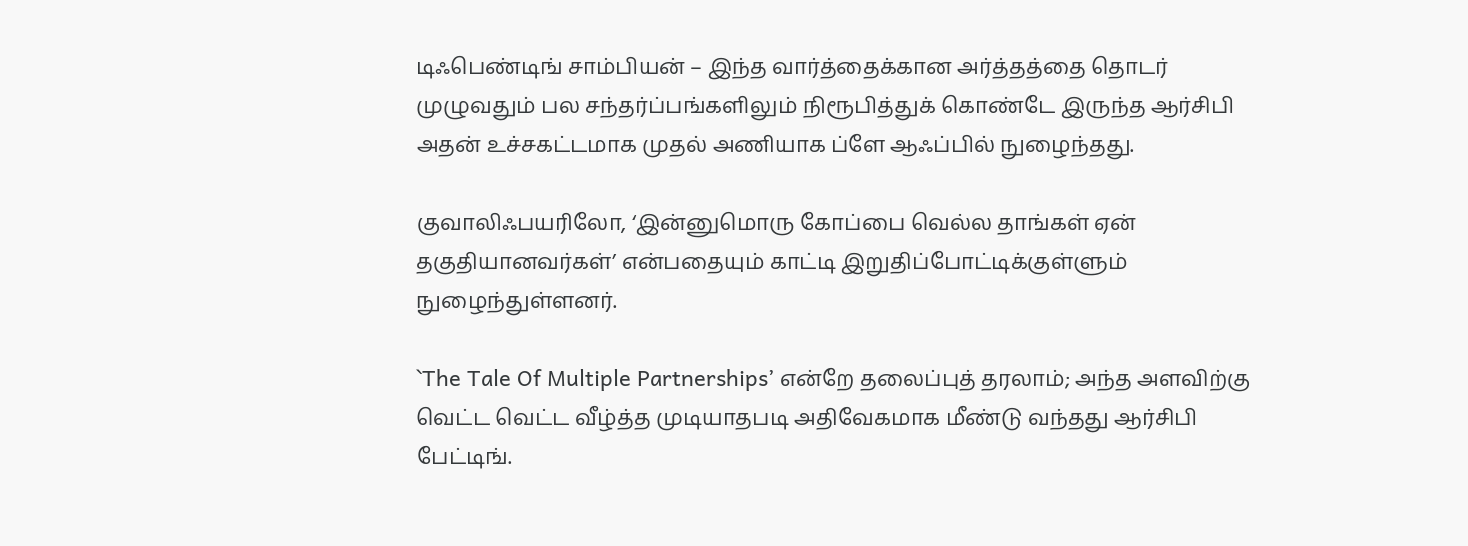டிஃபெண்டிங் சாம்பியன் – இந்த வார்த்தைக்கான அர்த்தத்தை தொடர் முழுவதும் பல சந்தர்ப்பங்களிலும் நிரூபித்துக் கொண்டே இருந்த ஆர்சிபி அதன் உச்சகட்டமாக முதல் அணியாக ப்ளே ஆஃப்பில் நுழைந்தது.

குவாலிஃபயரிலோ, ‘இன்னுமொரு கோப்பை வெல்ல தாங்கள் ஏன் தகுதியானவர்கள்’ என்பதையும் காட்டி இறுதிப்போட்டிக்குள்ளும் நுழைந்துள்ளனர்.

`The Tale Of Multiple Partnerships’ என்றே தலைப்புத் தரலாம்; அந்த அளவிற்கு வெட்ட வெட்ட வீழ்த்த முடியாதபடி அதிவேகமாக மீண்டு வந்தது ஆர்சிபி பேட்டிங்.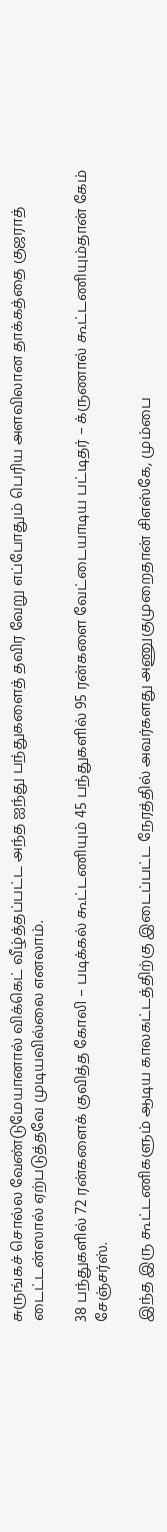சுருங்கச் சொல்ல வேண்டுமேயானால் விக்கெட் வீழ்த்தப்பட்ட அந்த ஐந்து பந்துகளைத் தவிர வேறு எப்போதும் பெரிய அளவிலான தாக்கத்தை குஜராத் டைட்டன்ஸால் ஏற்படுத்தவே முடியவில்லை எனலாம்.

38 பந்துகளில் 72 ரன்களைக் குவித்த கோலி – படிக்கல் கூட்டணியும் 45 பந்துகளில் 95 ரன்களை வேட்டையாடிய பட்டிதர் – க்ருணால் கூட்டணியும்தான் கேம் சேஞ்சர்ஸ்.

இந்த இரு கூட்டணிகளும் ஆடிய காலகட்டத்திற்கு இடைப்பட்ட நேரத்தில் அவர்களது அணுகுமுறைதான் சிஎஸ்கே, மும்பை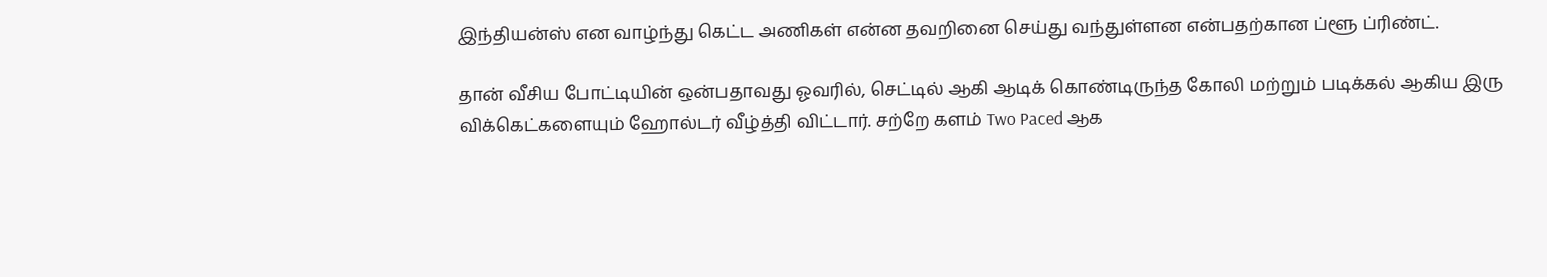இந்தியன்ஸ் என வாழ்ந்து கெட்ட அணிகள் என்ன தவறினை செய்து வந்துள்ளன என்பதற்கான ப்ளூ ப்ரிண்ட்.

தான் வீசிய போட்டியின் ஒன்பதாவது ஓவரில், செட்டில் ஆகி ஆடிக் கொண்டிருந்த கோலி மற்றும் படிக்கல் ஆகிய இரு விக்கெட்களையும் ஹோல்டர் வீழ்த்தி விட்டார். சற்றே களம் Two Paced ஆக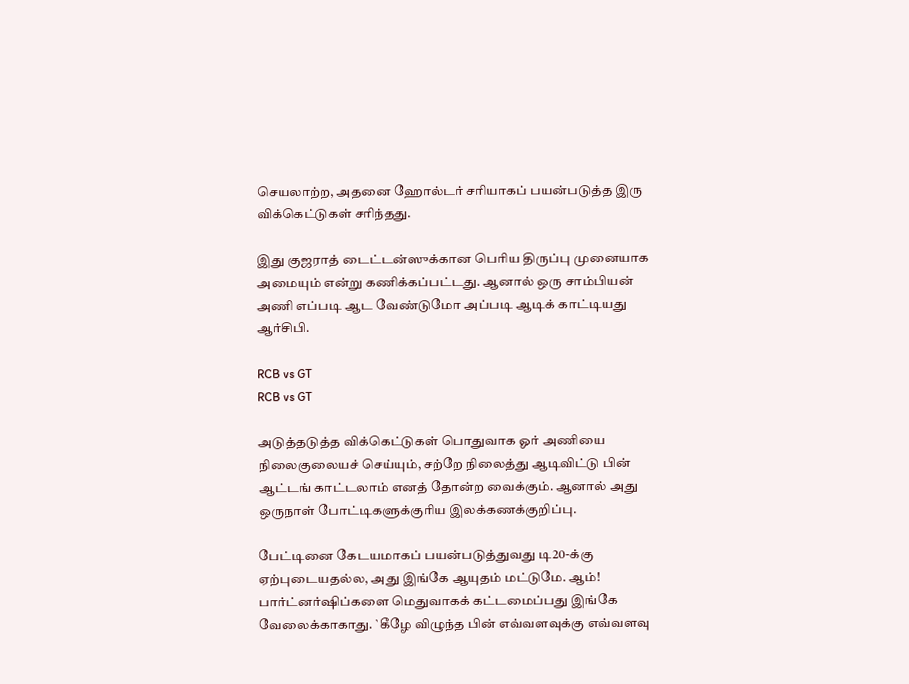செயலாற்ற, அதனை ஹோல்டர் சரியாகப் பயன்படுத்த இரு விக்கெட்டுகள் சரிந்தது.

இது குஜராத் டைட்டன்ஸுக்கான பெரிய திருப்பு முனையாக அமையும் என்று கணிக்கப்பட்டது. ஆனால் ஒரு சாம்பியன் அணி எப்படி ஆட வேண்டுமோ அப்படி ஆடிக் காட்டியது ஆர்சிபி.

RCB vs GT
RCB vs GT

அடுத்தடுத்த விக்கெட்டுகள் பொதுவாக ஓர் அணியை நிலைகுலையச் செய்யும், சற்றே நிலைத்து ஆடிவிட்டு பின் ஆட்டங் காட்டலாம் எனத் தோன்ற வைக்கும். ஆனால் அது ஒருநாள் போட்டிகளுக்குரிய இலக்கணக்குறிப்பு.

பேட்டினை கேடயமாகப் பயன்படுத்துவது டி20-க்கு ஏற்புடையதல்ல, அது இங்கே ஆயுதம் மட்டுமே. ஆம்! பார்ட்னர்ஷிப்களை மெதுவாகக் கட்டமைப்பது இங்கே வேலைக்காகாது. `கீழே விழுந்த பின் எவ்வளவுக்கு எவ்வளவு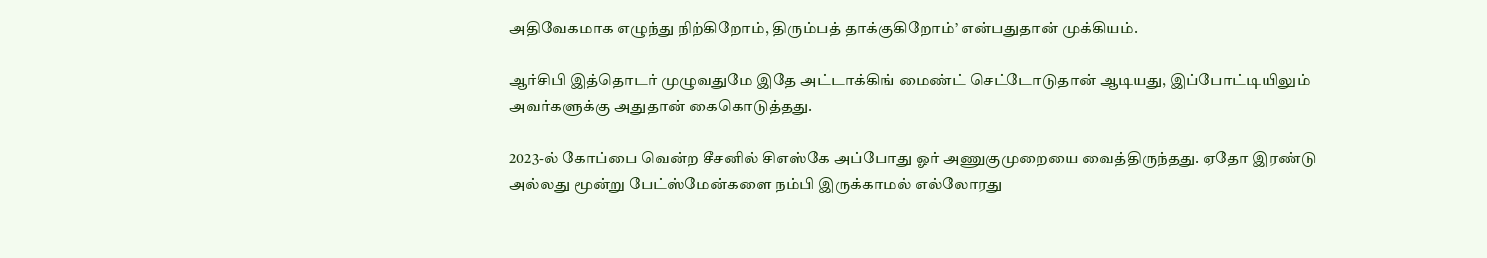அதிவேகமாக எழுந்து நிற்கிறோம், திரும்பத் தாக்குகிறோம்’ என்பதுதான் முக்கியம்.

ஆர்சிபி இத்தொடர் முழுவதுமே இதே அட்டாக்கிங் மைண்ட் செட்டோடுதான் ஆடியது, இப்போட்டியிலும் அவர்களுக்கு அதுதான் கைகொடுத்தது.

2023-ல் கோப்பை வென்ற சீசனில் சிஎஸ்கே அப்போது ஓர் அணுகுமுறையை வைத்திருந்தது. ஏதோ இரண்டு அல்லது மூன்று பேட்ஸ்மேன்களை நம்பி இருக்காமல் எல்லோரது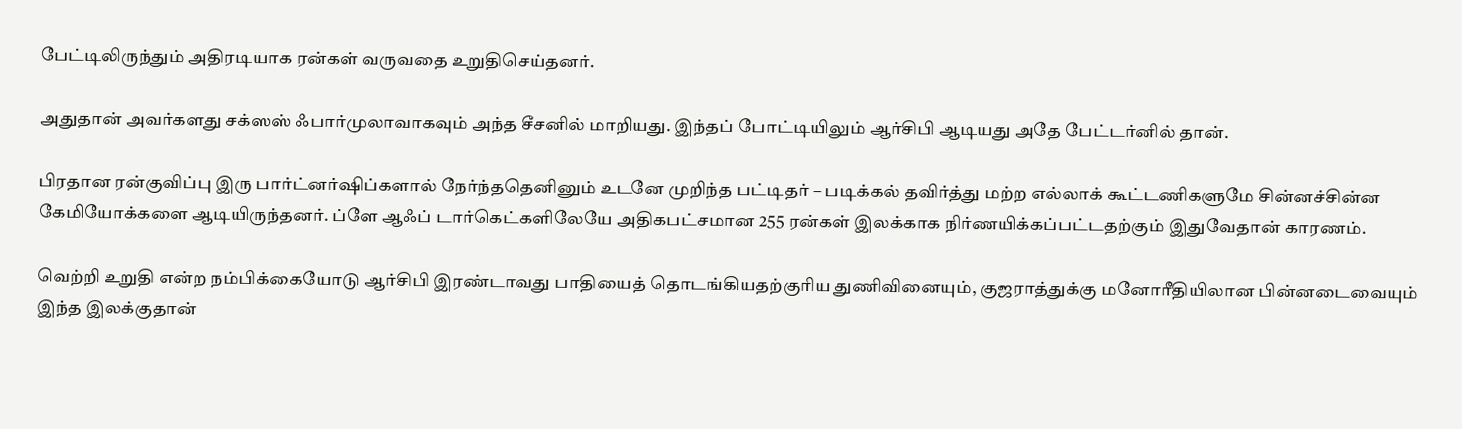பேட்டிலிருந்தும் அதிரடியாக ரன்கள் வருவதை உறுதிசெய்தனர்.

அதுதான் அவர்களது சக்ஸஸ் ஃபார்முலாவாகவும் அந்த சீசனில் மாறியது. இந்தப் போட்டியிலும் ஆர்சிபி ஆடியது அதே பேட்டர்னில் தான்.

பிரதான ரன்குவிப்பு இரு பார்ட்னர்ஷிப்களால் நேர்ந்ததெனினும் உடனே முறிந்த பட்டிதர் – படிக்கல் தவிர்த்து மற்ற எல்லாக் கூட்டணிகளுமே சின்னச்சின்ன கேமியோக்களை ஆடியிருந்தனர். ப்ளே ஆஃப் டார்கெட்களிலேயே அதிகபட்சமான 255 ரன்கள் இலக்காக நிர்ணயிக்கப்பட்டதற்கும் இதுவேதான் காரணம்.

வெற்றி உறுதி என்ற நம்பிக்கையோடு ஆர்சிபி இரண்டாவது பாதியைத் தொடங்கியதற்குரிய துணிவினையும், குஜராத்துக்கு மனோரீதியிலான பின்னடைவையும் இந்த இலக்குதான்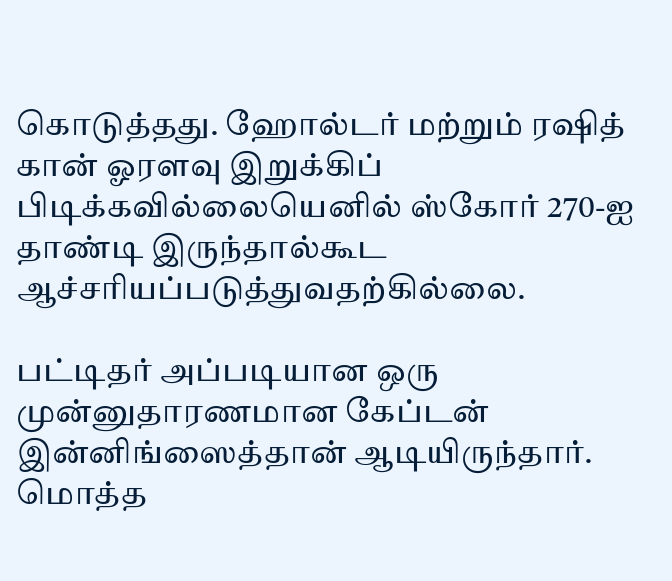கொடுத்தது. ஹோல்டர் மற்றும் ரஷித் கான் ஓரளவு இறுக்கிப் பிடிக்கவில்லையெனில் ஸ்கோர் 270-ஐ தாண்டி இருந்தால்கூட ஆச்சரியப்படுத்துவதற்கில்லை.

பட்டிதர் அப்படியான ஒரு முன்னுதாரணமான கேப்டன் இன்னிங்ஸைத்தான் ஆடியிருந்தார். மொத்த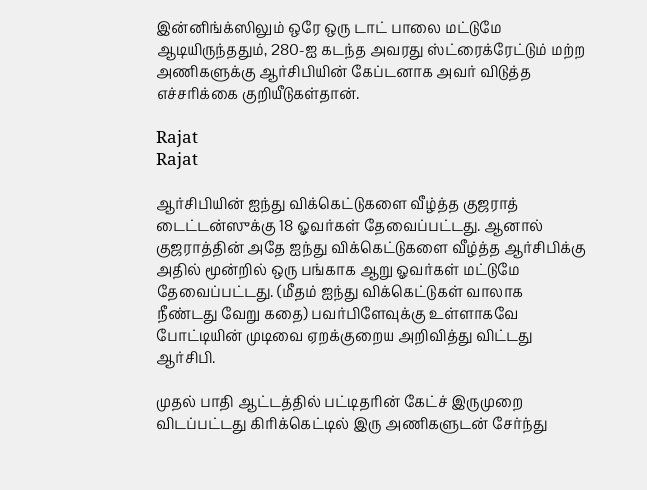இன்னிங்க்ஸிலும் ஒரே ஒரு டாட் பாலை மட்டுமே ஆடியிருந்ததும், 280-ஐ கடந்த அவரது ஸ்ட்ரைக்ரேட்டும் மற்ற அணிகளுக்கு ஆர்சிபியின் கேப்டனாக அவர் விடுத்த எச்சரிக்கை குறியீடுகள்தான்.

Rajat
Rajat

ஆர்சிபியின் ஐந்து விக்கெட்டுகளை வீழ்த்த குஜராத் டைட்டன்ஸுக்கு 18 ஓவர்கள் தேவைப்பட்டது. ஆனால் குஜராத்தின் அதே ஐந்து விக்கெட்டுகளை வீழ்த்த ஆர்சிபிக்கு அதில் மூன்றில் ஒரு பங்காக ஆறு ஓவர்கள் மட்டுமே தேவைப்பட்டது. (மீதம் ஐந்து விக்கெட்டுகள் வாலாக நீண்டது வேறு கதை) பவர்பிளேவுக்கு உள்ளாகவே போட்டியின் முடிவை ஏறக்குறைய அறிவித்து விட்டது ஆர்சிபி.

முதல் பாதி ஆட்டத்தில் பட்டிதரின் கேட்ச் இருமுறை விடப்பட்டது கிரிக்கெட்டில் இரு அணிகளுடன் சேர்ந்து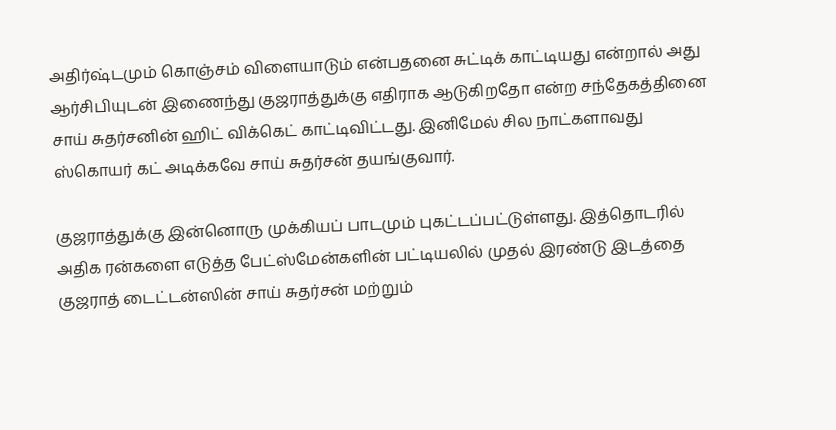அதிர்ஷ்டமும் கொஞ்சம் விளையாடும் என்பதனை சுட்டிக் காட்டியது என்றால் அது ஆர்சிபியுடன் இணைந்து குஜராத்துக்கு எதிராக ஆடுகிறதோ என்ற சந்தேகத்தினை சாய் சுதர்சனின் ஹிட் விக்கெட் காட்டிவிட்டது. இனிமேல் சில நாட்களாவது ஸ்கொயர் கட் அடிக்கவே சாய் சுதர்சன் தயங்குவார்.

குஜராத்துக்கு இன்னொரு முக்கியப் பாடமும் புகட்டப்பட்டுள்ளது. இத்தொடரில் அதிக ரன்களை எடுத்த பேட்ஸ்மேன்களின் பட்டியலில் முதல் இரண்டு இடத்தை குஜராத் டைட்டன்ஸின் சாய் சுதர்சன் மற்றும்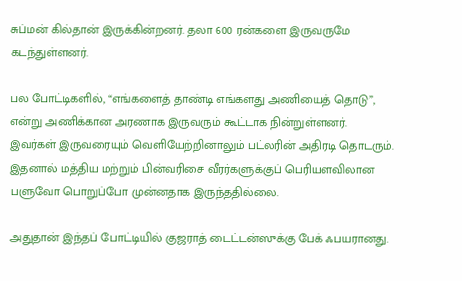சுப்மன் கில்தான் இருக்கின்றனர். தலா 600 ரன்களை இருவருமே கடந்துள்ளனர்.

பல போட்டிகளில், “எங்களைத் தாண்டி எங்களது அணியைத் தொடு”, என்று அணிக்கான அரணாக இருவரும் கூட்டாக நின்றுள்ளனர். இவர்கள் இருவரையும் வெளியேற்றினாலும் பட்லரின் அதிரடி தொடரும். இதனால் மத்திய மற்றும் பின்வரிசை வீரர்களுக்குப் பெரியளவிலான பளுவோ பொறுப்போ முன்னதாக இருந்ததில்லை.

அதுதான் இந்தப் போட்டியில் குஜராத் டைட்டன்ஸுக்கு பேக் ஃபயரானது.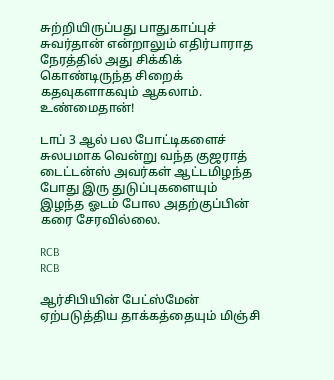சுற்றியிருப்பது பாதுகாப்புச் சுவர்தான் என்றாலும் எதிர்பாராத நேரத்தில் அது சிக்கிக் கொண்டிருந்த சிறைக் கதவுகளாகவும் ஆகலாம். உண்மைதான்!

டாப் 3 ஆல் பல போட்டிகளைச் சுலபமாக வென்று வந்த குஜராத் டைட்டன்ஸ் அவர்கள் ஆட்டமிழந்த போது இரு துடுப்புகளையும் இழந்த ஓடம் போல அதற்குப்பின் கரை சேரவில்லை.

RCB
RCB

ஆர்சிபியின் பேட்ஸ்மேன் ஏற்படுத்திய தாக்கத்தையும் மிஞ்சி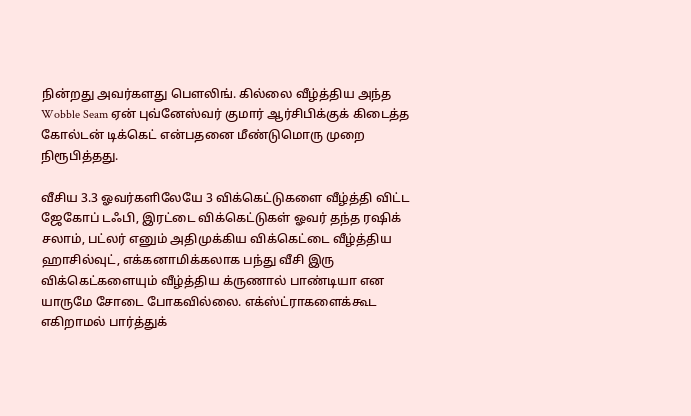நின்றது அவர்களது பௌலிங். கில்லை வீழ்த்திய அந்த Wobble Seam ஏன் புவ்னேஸ்வர் குமார் ஆர்சிபிக்குக் கிடைத்த கோல்டன் டிக்கெட் என்பதனை மீண்டுமொரு முறை நிரூபித்தது.

வீசிய 3.3 ஓவர்களிலேயே 3 விக்கெட்டுகளை வீழ்த்தி விட்ட ஜேகோப் டஃபி, இரட்டை விக்கெட்டுகள் ஓவர் தந்த ரஷிக் சலாம், பட்லர் எனும் அதிமுக்கிய விக்கெட்டை வீழ்த்திய ஹாசில்வுட், எக்கனாமிக்கலாக பந்து வீசி இரு விக்கெட்களையும் வீழ்த்திய க்ருணால் பாண்டியா என யாருமே சோடை போகவில்லை. எக்ஸ்ட்ராகளைக்கூட எகிறாமல் பார்த்துக்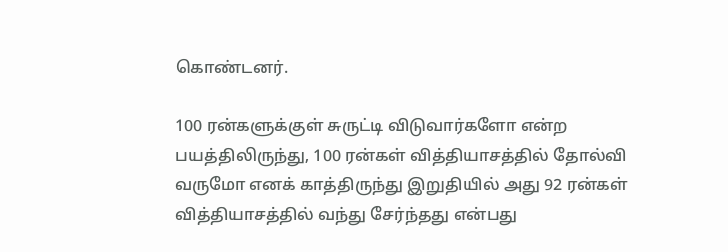கொண்டனர்.

100 ரன்களுக்குள் சுருட்டி விடுவார்களோ என்ற பயத்திலிருந்து, 100 ரன்கள் வித்தியாசத்தில் தோல்வி வருமோ எனக் காத்திருந்து இறுதியில் அது 92 ரன்கள் வித்தியாசத்தில் வந்து சேர்ந்தது என்பது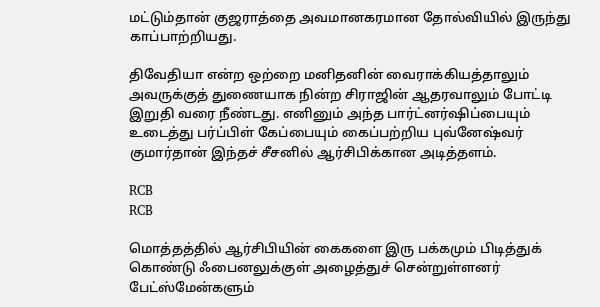மட்டும்தான் குஜராத்தை அவமானகரமான தோல்வியில் இருந்து காப்பாற்றியது.

திவேதியா என்ற ஒற்றை மனிதனின் வைராக்கியத்தாலும் அவருக்குத் துணையாக நின்ற சிராஜின் ஆதரவாலும் போட்டி இறுதி வரை நீண்டது. எனினும் அந்த பார்ட்னர்ஷிப்பையும் உடைத்து பர்ப்பிள் கேப்பையும் கைப்பற்றிய புவ்னேஷ்வர் குமார்தான் இந்தச் சீசனில் ஆர்சிபிக்கான அடித்தளம்.

RCB
RCB

மொத்தத்தில் ஆர்சிபியின் கைகளை இரு பக்கமும் பிடித்துக் கொண்டு ஃபைனலுக்குள் அழைத்துச் சென்றுள்ளனர் பேட்ஸ்மேன்களும்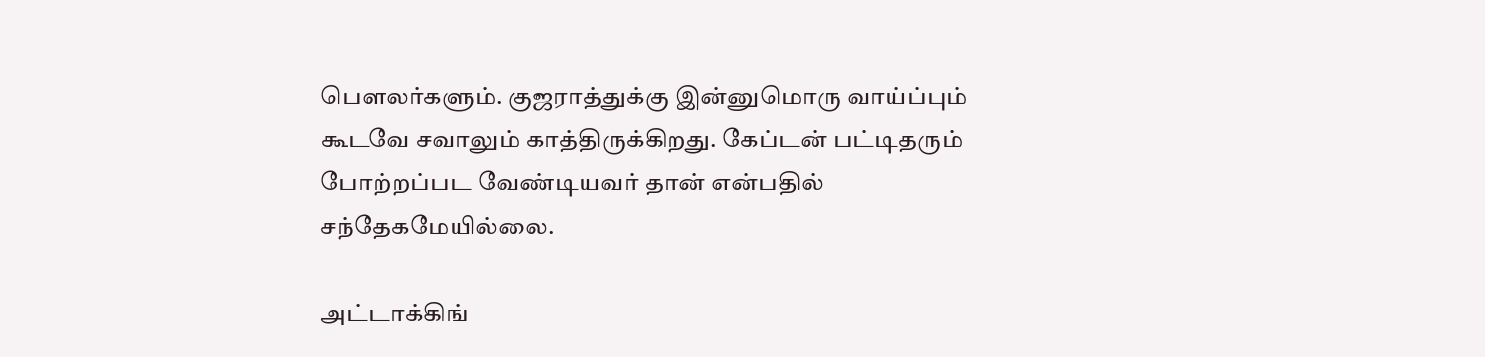பௌலர்களும். குஜராத்துக்கு இன்னுமொரு வாய்ப்பும் கூடவே சவாலும் காத்திருக்கிறது. கேப்டன் பட்டிதரும் போற்றப்பட வேண்டியவர் தான் என்பதில் சந்தேகமேயில்லை.

அட்டாக்கிங்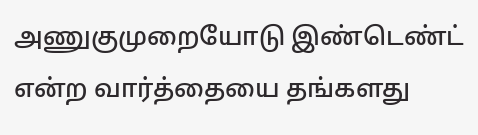அணுகுமுறையோடு இண்டெண்ட் என்ற வார்த்தையை தங்களது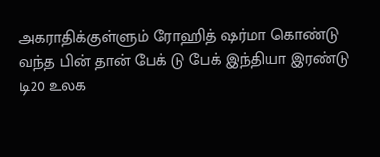அகராதிக்குள்ளும் ரோஹித் ஷர்மா கொண்டு வந்த பின் தான் பேக் டு பேக் இந்தியா இரண்டு டி20 உலக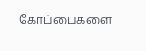கோப்பைகளை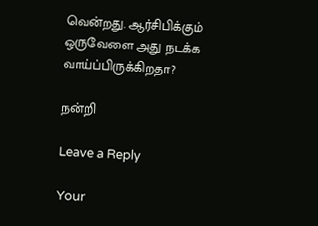வென்றது. ஆர்சிபிக்கும் ஒருவேளை அது நடக்க வாய்ப்பிருக்கிறதா?

நன்றி

Leave a Reply

Your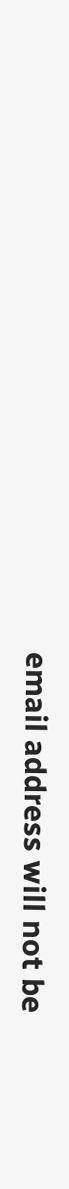email address will not be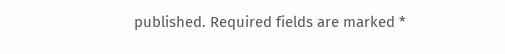published. Required fields are marked *